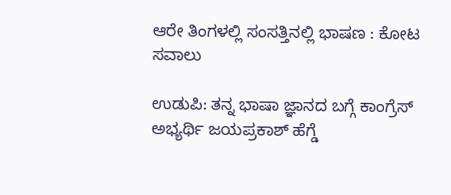ಆರೇ ತಿಂಗಳಲ್ಲಿ ಸಂಸತ್ತಿನಲ್ಲಿ ಭಾಷಣ : ಕೋಟ ಸವಾಲು

ಉಡುಪಿ: ತನ್ನ ಭಾಷಾ ಜ್ಞಾನದ ಬಗ್ಗೆ ಕಾಂಗ್ರೆಸ್‌ ಅಭ್ಯರ್ಥಿ ಜಯಪ್ರಕಾಶ್‌ ಹೆಗ್ಡೆ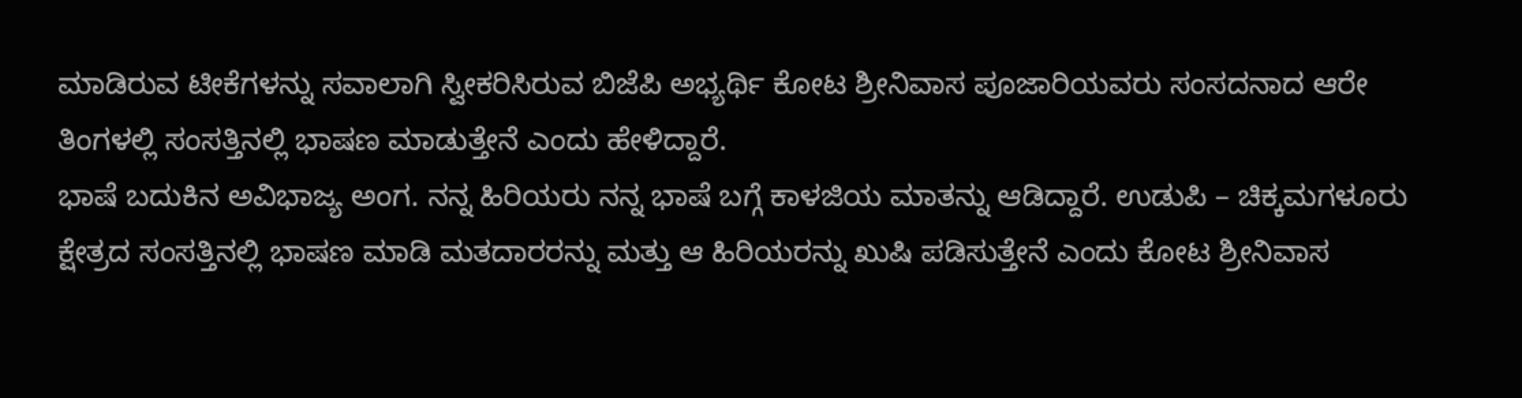ಮಾಡಿರುವ ಟೀಕೆಗಳನ್ನು ಸವಾಲಾಗಿ ಸ್ವೀಕರಿಸಿರುವ ಬಿಜೆಪಿ ಅಭ್ಯರ್ಥಿ ಕೋಟ ಶ್ರೀನಿವಾಸ ಪೂಜಾರಿಯವರು ಸಂಸದನಾದ ಆರೇ ತಿಂಗಳಲ್ಲಿ ಸಂಸತ್ತಿನಲ್ಲಿ ಭಾಷಣ ಮಾಡುತ್ತೇನೆ ಎಂದು ಹೇಳಿದ್ದಾರೆ.
ಭಾಷೆ ಬದುಕಿನ ಅವಿಭಾಜ್ಯ ಅಂಗ. ನನ್ನ ಹಿರಿಯರು ನನ್ನ ಭಾಷೆ ಬಗ್ಗೆ ಕಾಳಜಿಯ ಮಾತನ್ನು ಆಡಿದ್ದಾರೆ. ಉಡುಪಿ – ಚಿಕ್ಕಮಗಳೂರು ಕ್ಷೇತ್ರದ ಸಂಸತ್ತಿನಲ್ಲಿ ಭಾಷಣ ಮಾಡಿ ಮತದಾರರನ್ನು ಮತ್ತು ಆ ಹಿರಿಯರನ್ನು ಖುಷಿ ಪಡಿಸುತ್ತೇನೆ ಎಂದು ಕೋಟ ಶ್ರೀನಿವಾಸ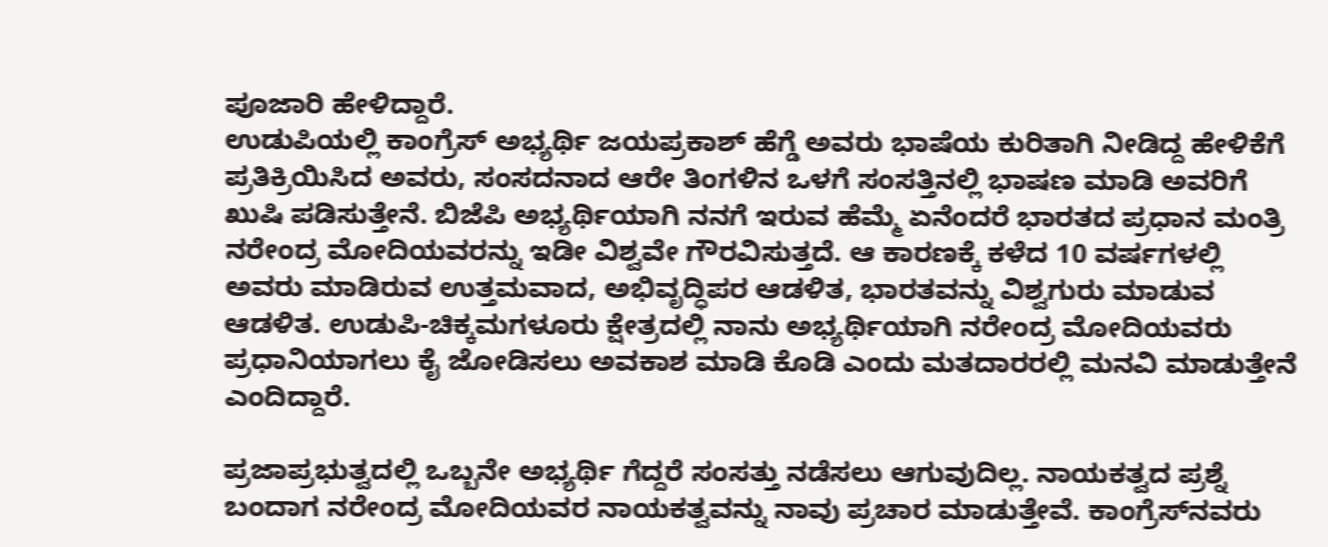ಪೂಜಾರಿ ಹೇಳಿದ್ದಾರೆ.
ಉಡುಪಿಯಲ್ಲಿ ಕಾಂಗ್ರೆಸ್ ಅಭ್ಯರ್ಥಿ ಜಯಪ್ರಕಾಶ್ ಹೆಗ್ಡೆ ಅವರು ಭಾಷೆಯ ಕುರಿತಾಗಿ ನೀಡಿದ್ದ ಹೇಳಿಕೆಗೆ ಪ್ರತಿಕ್ರಿಯಿಸಿದ ಅವರು, ಸಂಸದನಾದ ಆರೇ ತಿಂಗಳಿನ ಒಳಗೆ ಸಂಸತ್ತಿನಲ್ಲಿ ಭಾಷಣ ಮಾಡಿ ಅವರಿಗೆ ಖುಷಿ ಪಡಿಸುತ್ತೇನೆ. ಬಿಜೆಪಿ ಅಭ್ಯರ್ಥಿಯಾಗಿ ನನಗೆ ಇರುವ ಹೆಮ್ಮೆ ಏನೆಂದರೆ ಭಾರತದ ಪ್ರಧಾನ ಮಂತ್ರಿ ನರೇಂದ್ರ ಮೋದಿಯವರನ್ನು ಇಡೀ ವಿಶ್ವವೇ ಗೌರವಿಸುತ್ತದೆ. ಆ ಕಾರಣಕ್ಕೆ ಕಳೆದ 10 ವರ್ಷಗಳಲ್ಲಿ ಅವರು ಮಾಡಿರುವ ಉತ್ತಮವಾದ, ಅಭಿವೃದ್ಧಿಪರ ಆಡಳಿತ, ಭಾರತವನ್ನು ವಿಶ್ವಗುರು ಮಾಡುವ ಆಡಳಿತ. ಉಡುಪಿ-ಚಿಕ್ಕಮಗಳೂರು ಕ್ಷೇತ್ರದಲ್ಲಿ ನಾನು ಅಭ್ಯರ್ಥಿಯಾಗಿ ನರೇಂದ್ರ ಮೋದಿಯವರು ಪ್ರಧಾನಿಯಾಗಲು ಕೈ ಜೋಡಿಸಲು ಅವಕಾಶ ಮಾಡಿ ಕೊಡಿ ಎಂದು ಮತದಾರರಲ್ಲಿ ಮನವಿ ಮಾಡುತ್ತೇನೆ ಎಂದಿದ್ದಾರೆ.

ಪ್ರಜಾಪ್ರಭುತ್ವದಲ್ಲಿ ಒಬ್ಬನೇ ಅಭ್ಯರ್ಥಿ ಗೆದ್ದರೆ ಸಂಸತ್ತು ನಡೆಸಲು ಆಗುವುದಿಲ್ಲ. ನಾಯಕತ್ವದ ಪ್ರಶ್ನೆ ಬಂದಾಗ ನರೇಂದ್ರ ಮೋದಿಯವರ ನಾಯಕತ್ವವನ್ನು ನಾವು ಪ್ರಚಾರ ಮಾಡುತ್ತೇವೆ. ಕಾಂಗ್ರೆಸ್‌ನವರು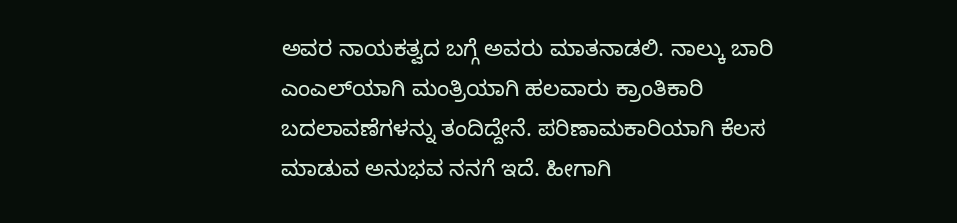ಅವರ ನಾಯಕತ್ವದ ಬಗ್ಗೆ ಅವರು ಮಾತನಾಡಲಿ. ನಾಲ್ಕು ಬಾರಿ ಎಂಎಲ್‌ಯಾಗಿ ಮಂತ್ರಿಯಾಗಿ ಹಲವಾರು ಕ್ರಾಂತಿಕಾರಿ ಬದಲಾವಣೆಗಳನ್ನು ತಂದಿದ್ದೇನೆ. ಪರಿಣಾಮಕಾರಿಯಾಗಿ ಕೆಲಸ ಮಾಡುವ ಅನುಭವ ನನಗೆ ಇದೆ. ಹೀಗಾಗಿ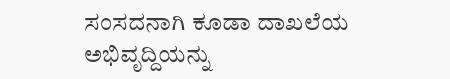ಸಂಸದನಾಗಿ ಕೂಡಾ ದಾಖಲೆಯ ಅಭಿವೃದ್ದಿಯನ್ನು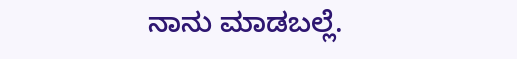ನಾನು ಮಾಡಬಲ್ಲೆ.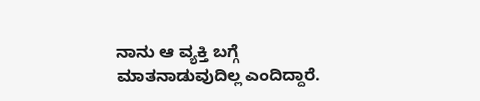ನಾನು ಆ ವ್ಯಕ್ತಿ ಬಗ್ಗೆ ಮಾತನಾಡುವುದಿಲ್ಲ ಎಂದಿದ್ದಾರೆ.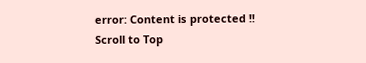error: Content is protected !!
Scroll to Top